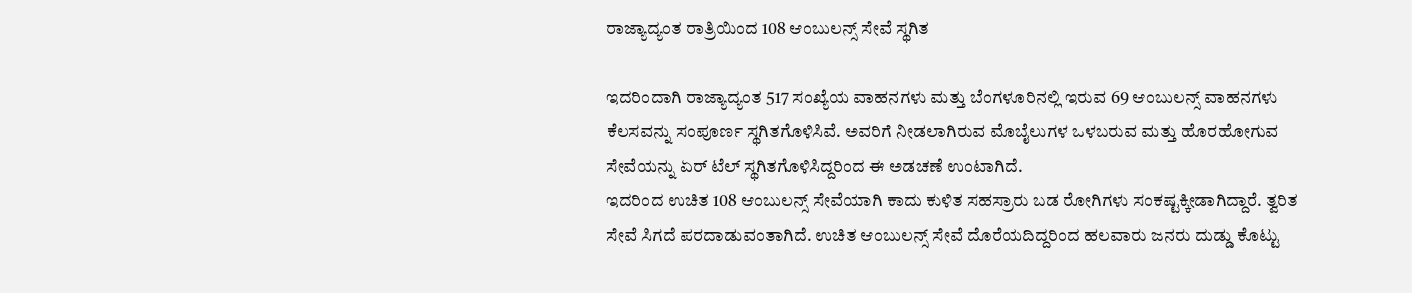ರಾಜ್ಯಾದ್ಯಂತ ರಾತ್ರಿಯಿಂದ 108 ಆಂಬುಲನ್ಸ್ ಸೇವೆ ಸ್ಥಗಿತ

ಇದರಿಂದಾಗಿ ರಾಜ್ಯಾದ್ಯಂತ 517 ಸಂಖ್ಯೆಯ ವಾಹನಗಳು ಮತ್ತು ಬೆಂಗಳೂರಿನಲ್ಲಿ ಇರುವ 69 ಆಂಬುಲನ್ಸ್ ವಾಹನಗಳು ಕೆಲಸವನ್ನು ಸಂಪೂರ್ಣ ಸ್ಥಗಿತಗೊಳಿಸಿವೆ. ಅವರಿಗೆ ನೀಡಲಾಗಿರುವ ಮೊಬೈಲುಗಳ ಒಳಬರುವ ಮತ್ತು ಹೊರಹೋಗುವ ಸೇವೆಯನ್ನು ಏರ್ ಟೆಲ್ ಸ್ಥಗಿತಗೊಳಿಸಿದ್ದರಿಂದ ಈ ಅಡಚಣೆ ಉಂಟಾಗಿದೆ.
ಇದರಿಂದ ಉಚಿತ 108 ಆಂಬುಲನ್ಸ್ ಸೇವೆಯಾಗಿ ಕಾದು ಕುಳಿತ ಸಹಸ್ರಾರು ಬಡ ರೋಗಿಗಳು ಸಂಕಷ್ಟಕ್ಕೀಡಾಗಿದ್ದಾರೆ. ತ್ವರಿತ ಸೇವೆ ಸಿಗದೆ ಪರದಾಡುವಂತಾಗಿದೆ. ಉಚಿತ ಆಂಬುಲನ್ಸ್ ಸೇವೆ ದೊರೆಯದಿದ್ದರಿಂದ ಹಲವಾರು ಜನರು ದುಡ್ಡು ಕೊಟ್ಟು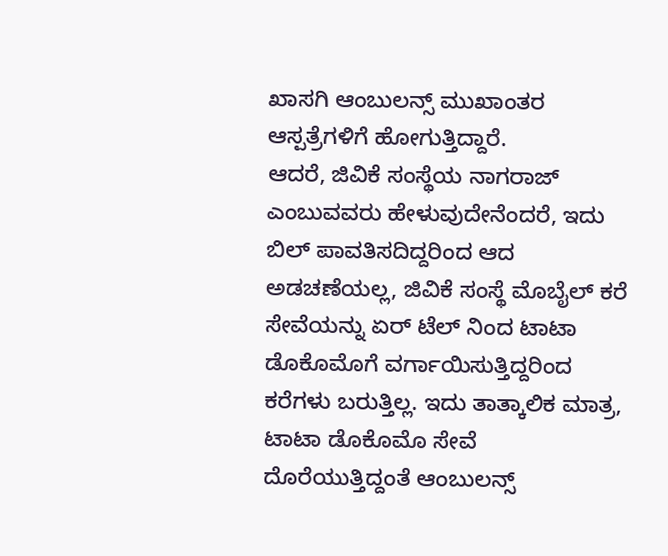ಖಾಸಗಿ ಆಂಬುಲನ್ಸ್ ಮುಖಾಂತರ ಆಸ್ಪತ್ರೆಗಳಿಗೆ ಹೋಗುತ್ತಿದ್ದಾರೆ.
ಆದರೆ, ಜಿವಿಕೆ ಸಂಸ್ಥೆಯ ನಾಗರಾಜ್ ಎಂಬುವವರು ಹೇಳುವುದೇನೆಂದರೆ, ಇದು ಬಿಲ್ ಪಾವತಿಸದಿದ್ದರಿಂದ ಆದ ಅಡಚಣೆಯಲ್ಲ, ಜಿವಿಕೆ ಸಂಸ್ಥೆ ಮೊಬೈಲ್ ಕರೆ ಸೇವೆಯನ್ನು ಏರ್ ಟೆಲ್ ನಿಂದ ಟಾಟಾ ಡೊಕೊಮೊಗೆ ವರ್ಗಾಯಿಸುತ್ತಿದ್ದರಿಂದ ಕರೆಗಳು ಬರುತ್ತಿಲ್ಲ. ಇದು ತಾತ್ಕಾಲಿಕ ಮಾತ್ರ, ಟಾಟಾ ಡೊಕೊಮೊ ಸೇವೆ ದೊರೆಯುತ್ತಿದ್ದಂತೆ ಆಂಬುಲನ್ಸ್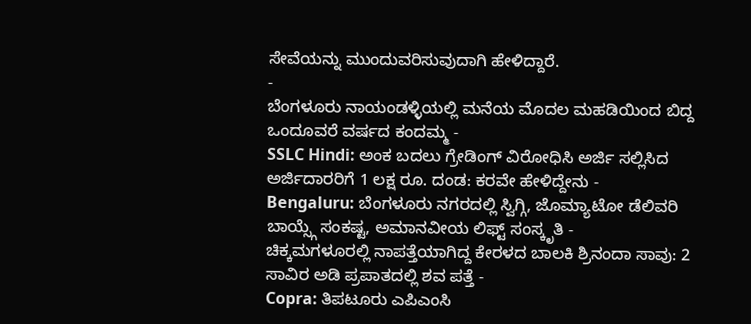ಸೇವೆಯನ್ನು ಮುಂದುವರಿಸುವುದಾಗಿ ಹೇಳಿದ್ದಾರೆ.
-
ಬೆಂಗಳೂರು ನಾಯಂಡಳ್ಳಿಯಲ್ಲಿ ಮನೆಯ ಮೊದಲ ಮಹಡಿಯಿಂದ ಬಿದ್ದ ಒಂದೂವರೆ ವರ್ಷದ ಕಂದಮ್ಮ -
SSLC Hindi: ಅಂಕ ಬದಲು ಗ್ರೇಡಿಂಗ್ ವಿರೋಧಿಸಿ ಅರ್ಜಿ ಸಲ್ಲಿಸಿದ ಅರ್ಜಿದಾರರಿಗೆ 1 ಲಕ್ಷ ರೂ. ದಂಡ: ಕರವೇ ಹೇಳಿದ್ದೇನು -
Bengaluru: ಬೆಂಗಳೂರು ನಗರದಲ್ಲಿ ಸ್ವಿಗ್ಗಿ, ಜೊಮ್ಯಾಟೋ ಡೆಲಿವರಿ ಬಾಯ್ಸ್ಗೆ ಸಂಕಷ್ಟ, ಅಮಾನವೀಯ ಲಿಫ್ಟ್ ಸಂಸ್ಕೃತಿ -
ಚಿಕ್ಕಮಗಳೂರಲ್ಲಿ ನಾಪತ್ತೆಯಾಗಿದ್ದ ಕೇರಳದ ಬಾಲಕಿ ಶ್ರಿನಂದಾ ಸಾವು: 2 ಸಾವಿರ ಅಡಿ ಪ್ರಪಾತದಲ್ಲಿ ಶವ ಪತ್ತೆ -
Copra: ತಿಪಟೂರು ಎಪಿಎಂಸಿ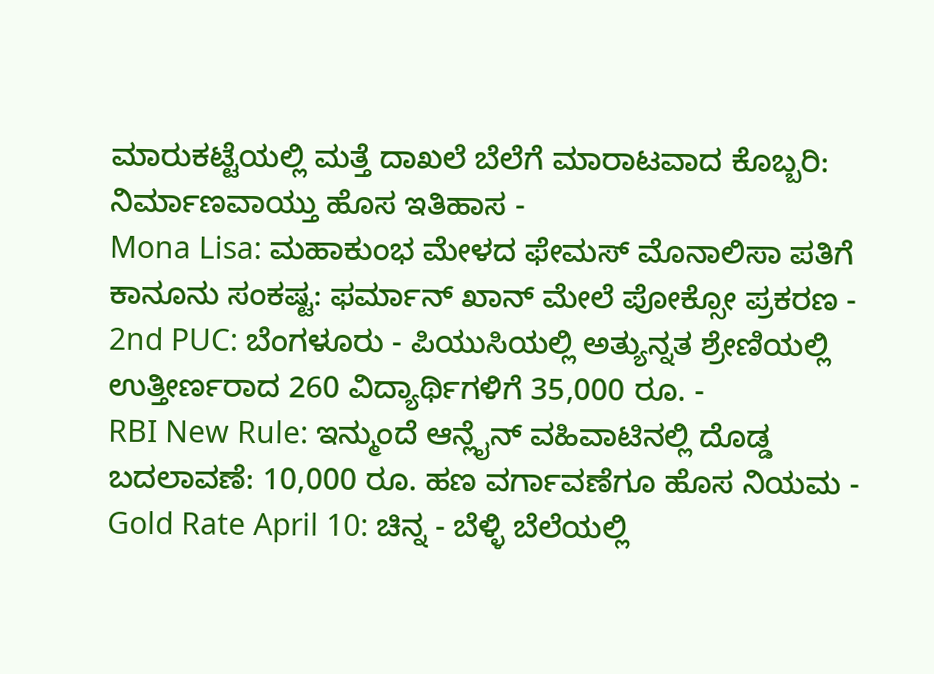ಮಾರುಕಟ್ಟೆಯಲ್ಲಿ ಮತ್ತೆ ದಾಖಲೆ ಬೆಲೆಗೆ ಮಾರಾಟವಾದ ಕೊಬ್ಬರಿ: ನಿರ್ಮಾಣವಾಯ್ತು ಹೊಸ ಇತಿಹಾಸ -
Mona Lisa: ಮಹಾಕುಂಭ ಮೇಳದ ಫೇಮಸ್ ಮೊನಾಲಿಸಾ ಪತಿಗೆ ಕಾನೂನು ಸಂಕಷ್ಟ: ಫರ್ಮಾನ್ ಖಾನ್ ಮೇಲೆ ಪೋಕ್ಸೋ ಪ್ರಕರಣ -
2nd PUC: ಬೆಂಗಳೂರು - ಪಿಯುಸಿಯಲ್ಲಿ ಅತ್ಯುನ್ನತ ಶ್ರೇಣಿಯಲ್ಲಿ ಉತ್ತೀರ್ಣರಾದ 260 ವಿದ್ಯಾರ್ಥಿಗಳಿಗೆ 35,000 ರೂ. -
RBI New Rule: ಇನ್ಮುಂದೆ ಆನ್ಲೈನ್ ವಹಿವಾಟಿನಲ್ಲಿ ದೊಡ್ಡ ಬದಲಾವಣೆ: 10,000 ರೂ. ಹಣ ವರ್ಗಾವಣೆಗೂ ಹೊಸ ನಿಯಮ -
Gold Rate April 10: ಚಿನ್ನ - ಬೆಳ್ಳಿ ಬೆಲೆಯಲ್ಲಿ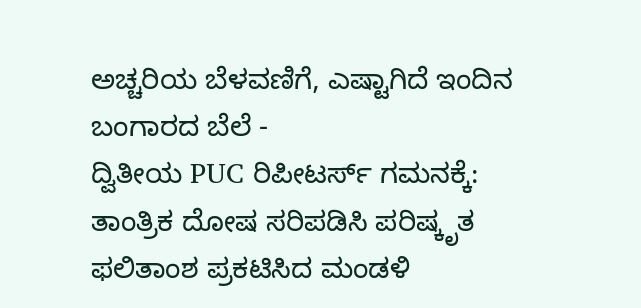ಅಚ್ಚರಿಯ ಬೆಳವಣಿಗೆ, ಎಷ್ಟಾಗಿದೆ ಇಂದಿನ ಬಂಗಾರದ ಬೆಲೆ -
ದ್ವಿತೀಯ PUC ರಿಪೀಟರ್ಸ್ ಗಮನಕ್ಕೆ: ತಾಂತ್ರಿಕ ದೋಷ ಸರಿಪಡಿಸಿ ಪರಿಷ್ಕೃತ ಫಲಿತಾಂಶ ಪ್ರಕಟಿಸಿದ ಮಂಡಳಿ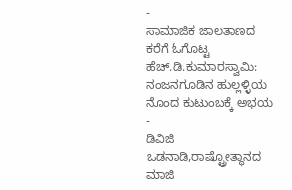-
ಸಾಮಾಜಿಕ ಜಾಲತಾಣದ ಕರೆಗೆ ಓಗೊಟ್ಟ ಹೆಚ್.ಡಿ.ಕುಮಾರಸ್ವಾಮಿ: ನಂಜನಗೂಡಿನ ಹುಲ್ಲಳ್ಳಿಯ ನೊಂದ ಕುಟುಂಬಕ್ಕೆ ಅಭಯ -
ಡಿವಿಜಿ ಒಡನಾಡಿ,ರಾಷ್ಟ್ರೋತ್ಥಾನದ ಮಾಜಿ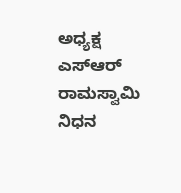ಅಧ್ಯಕ್ಷ ಎಸ್ಆರ್ ರಾಮಸ್ವಾಮಿ ನಿಧನ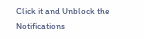Click it and Unblock the Notifications